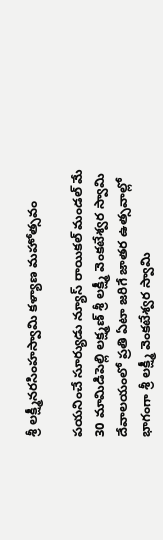శ్రీ లక్ష్మీనరసింహస్వామి కళ్యాణ మహోత్సవం

పయనించే సూర్యుడు న్యూస్ రాయికల్ మండల్ మే 30 మామిడిపెల్లి లక్ష్మణ్ శ్రీ లక్ష్మీ వెంకటేశ్వర స్వామి దేవాలయంలో ప్రతి ఏటా జరిగే జాతర ఉత్సవాల్లో భాగంగా శ్రీ లక్ష్మీ వెంకటేశ్వర స్వామి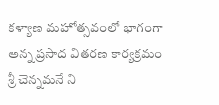కళ్యాణ మహోత్సవంలో భాగంగా అన్న ప్రసాద వితరణ కార్యక్రమం శ్రీ చెన్నమనే ని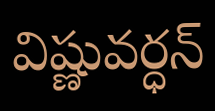విష్ణువర్ధన్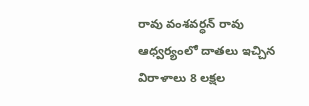రావు వంశవర్ధన్ రావు ఆధ్వర్యంలో దాతలు ఇచ్చిన విరాళాలు 8 లక్షల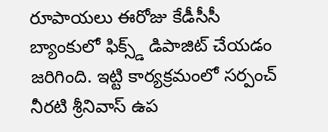రూపాయలు ఈరోజు కేడీసీసీ బ్యాంకులో ఫిక్స్డ్ డిపాజిట్ చేయడం జరిగింది. ఇట్టి కార్యక్రమంలో సర్పంచ్ నీరటి శ్రీనివాస్ ఉప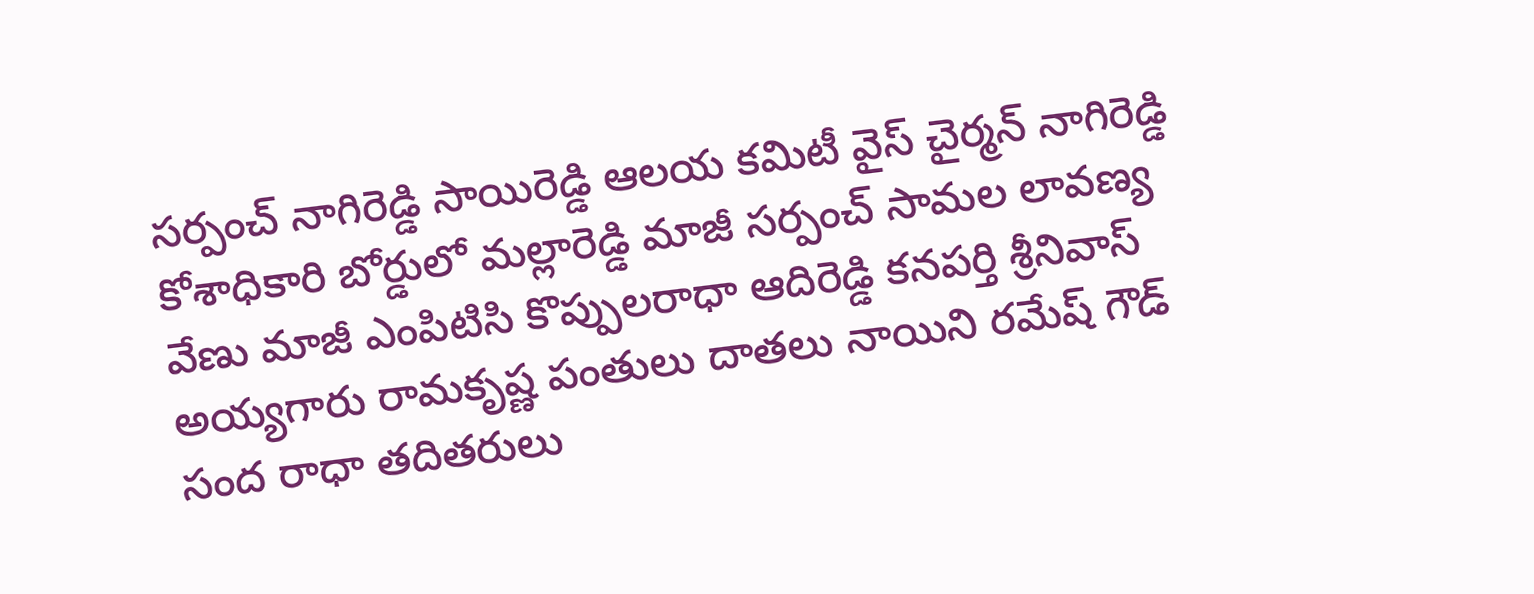సర్పంచ్ నాగిరెడ్డి సాయిరెడ్డి ఆలయ కమిటీ వైస్ చైర్మన్ నాగిరెడ్డి కోశాధికారి బోర్డులో మల్లారెడ్డి మాజీ సర్పంచ్ సామల లావణ్య వేణు మాజీ ఎంపిటిసి కొప్పులరాధా ఆదిరెడ్డి కనపర్తి శ్రీనివాస్ అయ్యగారు రామకృష్ణ పంతులు దాతలు నాయిని రమేష్ గౌడ్ సంద రాధా తదితరులు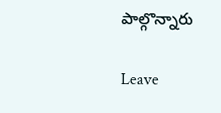పాల్గొన్నారు

Leave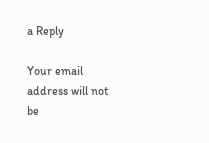a Reply

Your email address will not be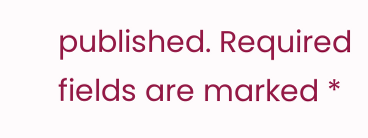published. Required fields are marked *